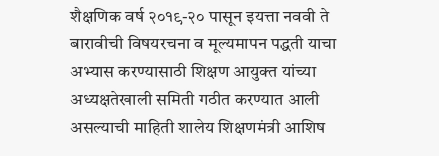शैक्षणिक वर्ष २०१९-२० पासून इयत्ता नववी ते बारावीची विषयरचना व मूल्यमापन पद्धती याचा अभ्यास करण्यासाठी शिक्षण आयुक्त यांच्या अध्यक्षतेखाली समिती गठीत करण्यात आली असल्याची माहिती शालेय शिक्षणमंत्री आशिष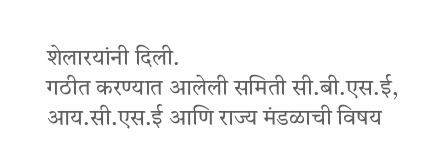शेलारयांनी दिली.
गठीत करण्यात आलेली समिती सी.बी.एस.ई, आय.सी.एस.ई आणि राज्य मंडळाची विषय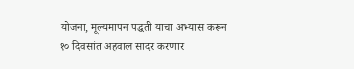योजना, मूल्यमापन पद्धती याचा अभ्यास करून १० दिवसांत अहवाल सादर करणार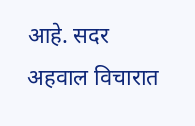आहे. सदर अहवाल विचारात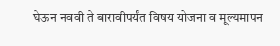घेऊन नववी ते बारावीपर्यंत विषय योजना व मूल्यमापन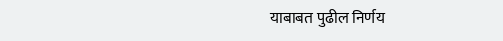याबाबत पुढील निर्णय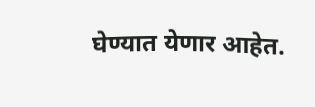घेण्यात येणार आहेत.